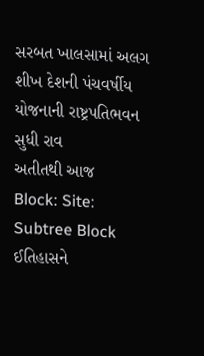સરબત ખાલસામાં અલગ શીખ દેશની પંચવર્ષીય યોજનાની રાષ્ટ્રપતિભવન સુધી રાવ
અતીતથી આજ
Block: Site: Subtree Block
ઈતિહાસને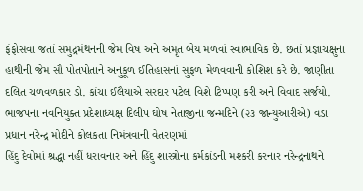ફંફોસવા જતાં સમુદ્રમંથનની જેમ વિષ અને અમૃત બેય મળવાં સ્વાભાવિક છે. છતાં પ્રજ્ઞાચક્ષુના હાથીની જેમ સૌ પોતપોતાને અનુકૂળ ઈતિહાસનાં સુફળ મેળવવાની કોશિશ કરે છે. જાણીતા દલિત ચળવળકાર ડો. કાંચા ઈલૈયાએ સરદાર પટેલ વિશે ટિપ્પણ કરી અને વિવાદ સર્જયો.
ભાજપના નવનિયુક્ત પ્રદેશાધ્યક્ષ દિલીપ ઘોષ નેતાજીના જન્મદિને (૨૩ જાન્યુઆરીએ) વડા પ્રધાન નરેન્દ્ર મોદીને કોલકતા નિમંત્રવાની વેતરણમાં
હિંદુ દેવોમાં શ્રદ્ધા નહીં ધરાવનાર અને હિંદુ શાસ્ત્રોના કર્મકાંડની મશ્કરી કરનાર નરેન્દ્રનાથને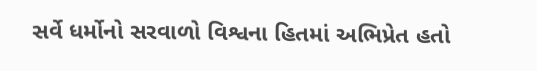સર્વે ધર્મોનો સરવાળો વિશ્વના હિતમાં અભિપ્રેત હતો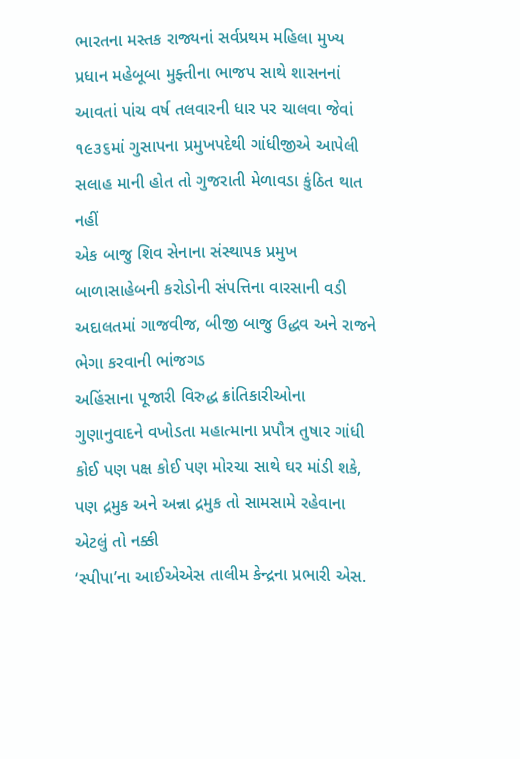ભારતના મસ્તક રાજ્યનાં સર્વપ્રથમ મહિલા મુખ્ય પ્રધાન મહેબૂબા મુફ્તીના ભાજપ સાથે શાસનનાં આવતાં પાંચ વર્ષ તલવારની ધાર પર ચાલવા જેવાં
૧૯૩૬માં ગુસાપના પ્રમુખપદેથી ગાંધીજીએ આપેલી સલાહ માની હોત તો ગુજરાતી મેળાવડા કુંઠિત થાત નહીં
એક બાજુ શિવ સેનાના સંસ્થાપક પ્રમુખ બાળાસાહેબની કરોડોની સંપત્તિના વારસાની વડી અદાલતમાં ગાજવીજ, બીજી બાજુ ઉદ્ધવ અને રાજને ભેગા કરવાની ભાંજગડ
અહિંસાના પૂજારી વિરુદ્ધ ક્રાંતિકારીઓના ગુણાનુવાદને વખોડતા મહાત્માના પ્રપૌત્ર તુષાર ગાંધી
કોઈ પણ પક્ષ કોઈ પણ મોરચા સાથે ઘર માંડી શકે, પણ દ્રમુક અને અન્ના દ્રમુક તો સામસામે રહેવાના એટલું તો નક્કી
‘સ્પીપા’ના આઈએએસ તાલીમ કેન્દ્રના પ્રભારી એસ.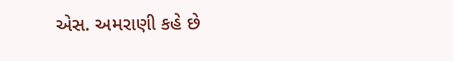એસ. અમરાણી કહે છે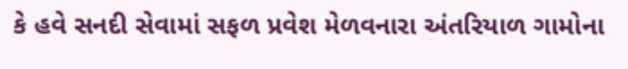કે હવે સનદી સેવામાં સફળ પ્રવેશ મેળવનારા અંતરિયાળ ગામોના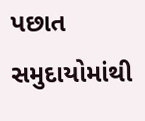પછાત સમુદાયોમાંથી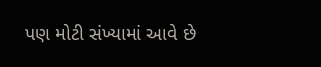પણ મોટી સંખ્યામાં આવે છે